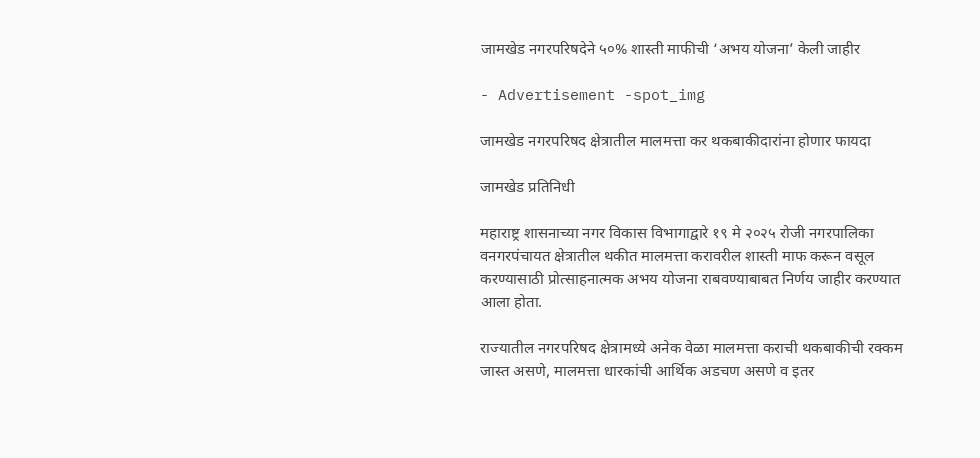जामखेड नगरपरिषदेने ५०% शास्ती माफीची ‘अभय योजना’ केली जाहीर

- Advertisement -spot_img

जामखेड नगरपरिषद क्षेत्रातील मालमत्ता कर थकबाकीदारांना होणार फायदा

जामखेड प्रतिनिधी

महाराष्ट्र शासनाच्या नगर विकास विभागाद्वारे १९ मे २०२५ रोजी नगरपालिका वनगरपंचायत क्षेत्रातील थकीत मालमत्ता करावरील शास्ती माफ करून वसूल करण्यासाठी प्रोत्साहनात्मक अभय योजना राबवण्याबाबत निर्णय जाहीर करण्यात आला होता.

राज्यातील नगरपरिषद क्षेत्रामध्ये अनेक वेळा मालमत्ता कराची थकबाकीची रक्कम जास्त असणे, मालमत्ता धारकांची आर्थिक अडचण असणे व इतर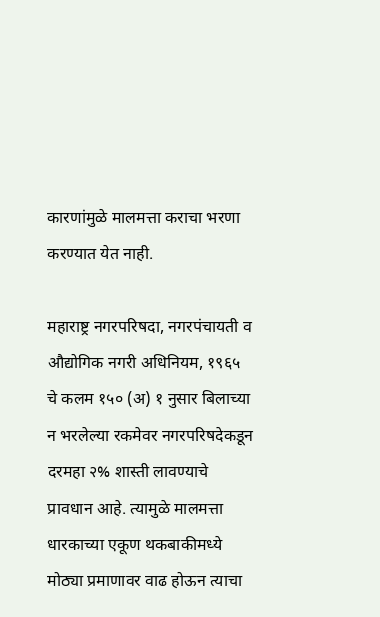कारणांमुळे मालमत्ता कराचा भरणा करण्यात येत नाही.

महाराष्ट्र नगरपरिषदा, नगरपंचायती व औद्योगिक नगरी अधिनियम, १९६५ चे कलम १५० (अ) १ नुसार बिलाच्या न भरलेल्या रकमेवर नगरपरिषदेकडून दरमहा २% शास्ती लावण्याचे प्रावधान आहे. त्यामुळे मालमत्ता धारकाच्या एकूण थकबाकीमध्ये मोठ्या प्रमाणावर वाढ होऊन त्याचा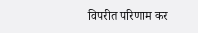विपरीत परिणाम कर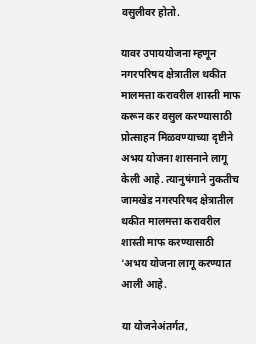वसुलीवर होतो.

यावर उपाययोजना म्हणून नगरपरिषद क्षेत्रातील थकीत मालमत्ता करावरील शास्ती माफ करून कर वसुल करण्यासाठी प्रोत्साहन मिळवण्याच्या दृष्टीने अभय योजना शासनाने लागू केली आहे. त्यानुषंगाने नुकतीच जामखेड नगरपरिषद क्षेत्रातील थकीत मालमत्ता करावरील शास्ती माफ करण्यासाठी ‘अभय योजना लागू करण्यात आली आहे.

या योजनेअंतर्गत,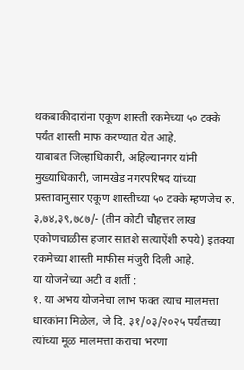थकबाकीदारांना एकूण शास्ती रकमेच्या ५० टक्के पर्यंत शास्ती माफ करण्यात येत आहे.
याबाबत जिल्हाधिकारी, अहिल्यानगर यांनी मुख्याधिकारी, जामखेड नगरपरिषद यांच्या प्रस्तावानुसार एकूण शास्तीच्या ५० टक्के म्हणजेच रु. ३,७४,३९,७८७/- (तीन कोटी चौहत्तर लाख एकोणचाळीस हजार सातशे सत्याऐंशी रुपये) इतक्या रकमेच्या शास्ती माफीस मंजुरी दिली आहे.
या योजनेच्या अटी व शर्ती :
१. या अभय योजनेचा लाभ फक्त त्याच मालमत्ता धारकांना मिळेल, जे दि. ३१/०३/२०२५ पर्यंतच्या त्यांच्या मूळ मालमत्ता कराचा भरणा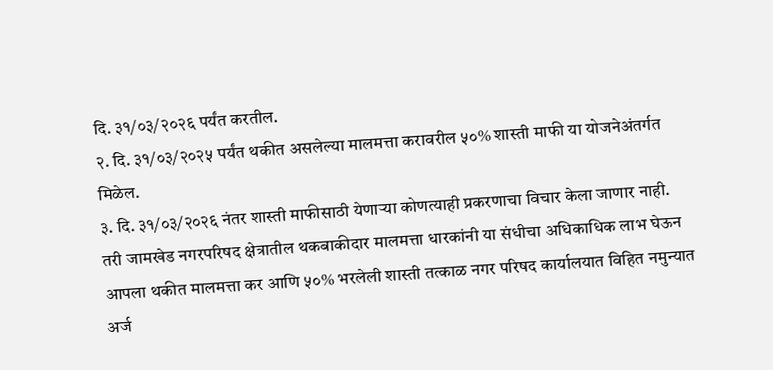दि. ३१/०३/२०२६ पर्यंत करतील.
२. दि. ३१/०३/२०२५ पर्यंत थकीत असलेल्या मालमत्ता करावरील ५०% शास्ती माफी या योजनेअंतर्गत मिळेल.
३. दि. ३१/०३/२०२६ नंतर शास्ती माफीसाठी येणाऱ्या कोणत्याही प्रकरणाचा विचार केला जाणार नाही.
तरी जामखेड नगरपरिषद क्षेत्रातील थकबाकीदार मालमत्ता धारकांनी या संधीचा अधिकाधिक लाभ घेऊन आपला थकीत मालमत्ता कर आणि ५०% भरलेली शास्ती तत्काळ नगर परिषद कार्यालयात विहित नमुन्यात अर्ज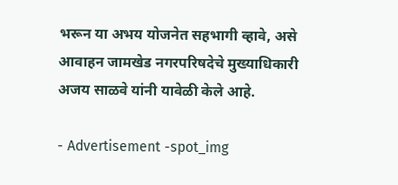भरून या अभय योजनेत सहभागी व्हावे, असे आवाहन जामखेड नगरपरिषदेचे मुख्याधिकारी अजय साळवे यांनी यावेळी केले आहे.

- Advertisement -spot_img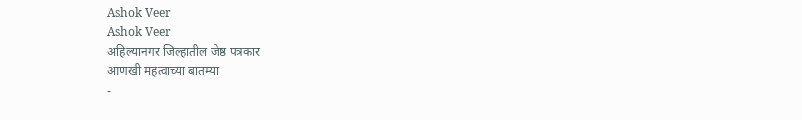Ashok Veer
Ashok Veer
अहिल्यानगर जिल्हातील जेष्ठ पत्रकार
आणखी महत्वाच्या बातम्या
-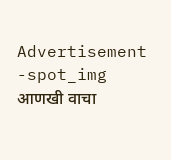Advertisement -spot_img
आणखी वाचा